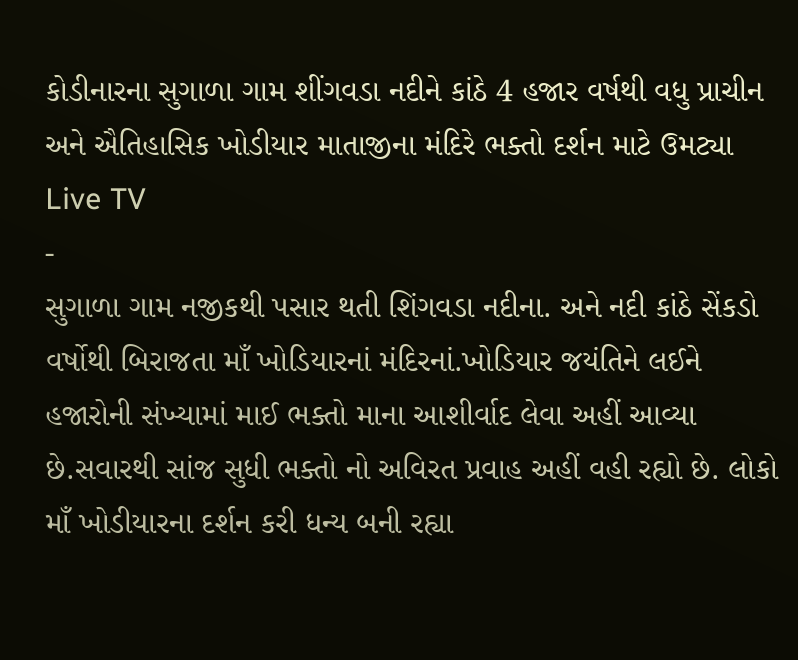કોડીનારના સુગાળા ગામ શીંગવડા નદીને કાંઠે 4 હજાર વર્ષથી વધુ પ્રાચીન અને ઐતિહાસિક ખોડીયાર માતાજીના મંદિરે ભક્તો દર્શન માટે ઉમટ્યા
Live TV
-
સુગાળા ગામ નજીકથી પસાર થતી શિંગવડા નદીના. અને નદી કાંઠે સેંકડો વર્ષોથી બિરાજતા માઁ ખોડિયારનાં મંદિરનાં.ખોડિયાર જયંતિને લઈને હજારોની સંખ્યામાં માઈ ભક્તો માના આશીર્વાદ લેવા અહીં આવ્યા છે.સવારથી સાંજ સુધી ભક્તો નો અવિરત પ્રવાહ અહીં વહી રહ્યો છે. લોકો માઁ ખોડીયારના દર્શન કરી ધન્ય બની રહ્યા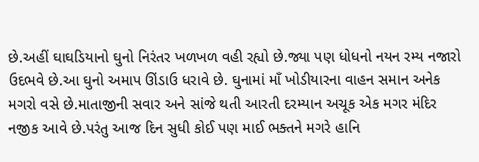છે.અહીં ઘાઘડિયાનો ઘુનો નિરંતર ખળખળ વહી રહ્યો છે.જ્યા પણ ધોધનો નયન રમ્ય નજારો ઉદભવે છે.આ ઘુનો અમાપ ઊંડાઉ ધરાવે છે. ઘુનામાં માઁ ખોડીયારના વાહન સમાન અનેક મગરો વસે છે.માતાજીની સવાર અને સાંજે થતી આરતી દરમ્યાન અચૂક એક મગર મંદિર નજીક આવે છે.પરંતુ આજ દિન સુધી કોઈ પણ માઈ ભક્તને મગરે હાનિ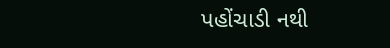પહોંચાડી નથી